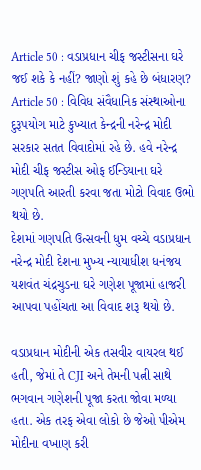Article 50 : વડાપ્રધાન ચીફ જસ્ટીસના ઘરે જઈ શકે કે નહીં? જાણો શું કહે છે બંધારણ?
Article 50 : વિવિધ સંવૈધાનિક સંસ્થાઓના દુરૂપયોગ માટે કુખ્યાત કેન્દ્રની નરેન્દ્ર મોદી સરકાર સતત વિવાદોમાં રહે છે. હવે નરેન્દ્ર મોદી ચીફ જસ્ટીસ ઓફ ઈન્ડિયાના ઘરે ગણપતિ આરતી કરવા જતા મોટો વિવાદ ઉભો થયો છે.
દેશમાં ગણપતિ ઉત્સવની ધુમ વચ્ચે વડાપ્રધાન નરેન્દ્ર મોદી દેશના મુખ્ય ન્યાયાધીશ ધનંજય યશવંત ચંદ્રચુડના ઘરે ગણેશ પૂજામાં હાજરી આપવા પહોંચતા આ વિવાદ શરૂ થયો છે.

વડાપ્રધાન મોદીની એક તસવીર વાયરલ થઈ હતી, જેમાં તે CJI અને તેમની પત્ની સાથે ભગવાન ગણેશની પૂજા કરતા જોવા મળ્યા હતા. એક તરફ એવા લોકો છે જેઓ પીએમ મોદીના વખાણ કરી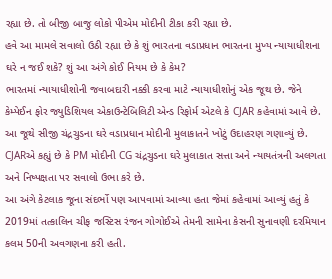રહ્યા છે. તો બીજી બાજુ લોકો પીએમ મોદીની ટીકા કરી રહ્યા છે.
હવે આ મામલે સવાલો ઉઠી રહ્યા છે કે શું ભારતના વડાપ્રધાન ભારતના મુખ્ય ન્યાયાધીશના ઘરે ન જઈ શકે? શું આ અંગે કોઈ નિયમ છે કે કેમ?
ભારતમાં ન્યાયાધીશોની જવાબદારી નક્કી કરવા માટે ન્યાયાધીશોનું એક જૂથ છે. જેને કેમ્પેઈન ફોર જ્યુડિશિયલ એકાઉન્ટેબિલિટી એન્ડ રિફોર્મ એટલે કે CJAR કહેવામાં આવે છે.
આ જૂથે સીજી ચંદ્રચુડના ઘરે વડાપ્રધાન મોદીની મુલાકાતને ખોટું ઉદાહરણ ગણાવ્યું છે. CJARએ કહ્યું છે કે PM મોદીની CG ચંદ્રચુડના ઘરે મુલાકાત સત્તા અને ન્યાયતંત્રની અલગતા અને નિષ્પક્ષતા પર સવાલો ઉભા કરે છે.
આ અંગે કેટલાક જૂના સંદર્ભો પણ આપવામાં આવ્યા હતા જેમાં કહેવામાં આવ્યું હતું કે 2019માં તત્કાલિન ચીફ જસ્ટિસ રંજન ગોગોઈએ તેમની સામેના કેસની સુનાવણી દરમિયાન કલમ 50ની અવગણના કરી હતી.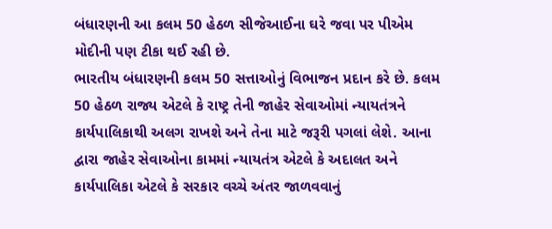બંધારણની આ કલમ 50 હેઠળ સીજેઆઈના ઘરે જવા પર પીએમ મોદીની પણ ટીકા થઈ રહી છે.
ભારતીય બંધારણની કલમ 50 સત્તાઓનું વિભાજન પ્રદાન કરે છે. કલમ 50 હેઠળ રાજ્ય એટલે કે રાષ્ટ્ર તેની જાહેર સેવાઓમાં ન્યાયતંત્રને કાર્યપાલિકાથી અલગ રાખશે અને તેના માટે જરૂરી પગલાં લેશે. આના દ્વારા જાહેર સેવાઓના કામમાં ન્યાયતંત્ર એટલે કે અદાલત અને કાર્યપાલિકા એટલે કે સરકાર વચ્ચે અંતર જાળવવાનું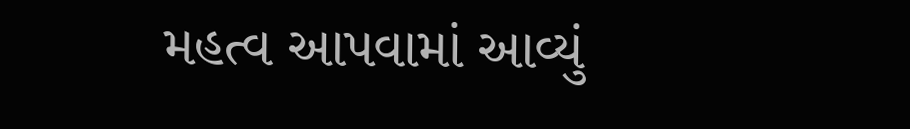મહત્વ આપવામાં આવ્યું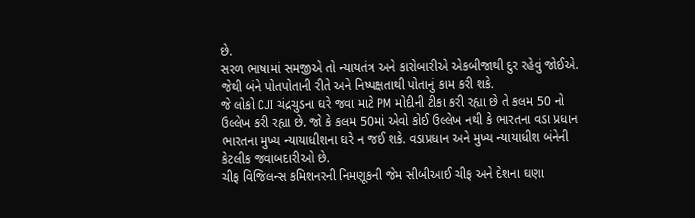છે.
સરળ ભાષામાં સમજીએ તો ન્યાયતંત્ર અને કારોબારીએ એકબીજાથી દુર રહેવું જોઈએ. જેથી બંને પોતપોતાની રીતે અને નિષ્પક્ષતાથી પોતાનું કામ કરી શકે.
જે લોકો CJI ચંદ્રચુડના ઘરે જવા માટે PM મોદીની ટીકા કરી રહ્યા છે તે કલમ 50 નો ઉલ્લેખ કરી રહ્યા છે. જો કે કલમ 50માં એવો કોઈ ઉલ્લેખ નથી કે ભારતના વડા પ્રધાન ભારતના મુખ્ય ન્યાયાધીશના ઘરે ન જઈ શકે. વડાપ્રધાન અને મુખ્ય ન્યાયાધીશ બંનેની કેટલીક જવાબદારીઓ છે.
ચીફ વિજિલન્સ કમિશનરની નિમણૂકની જેમ સીબીઆઈ ચીફ અને દેશના ઘણા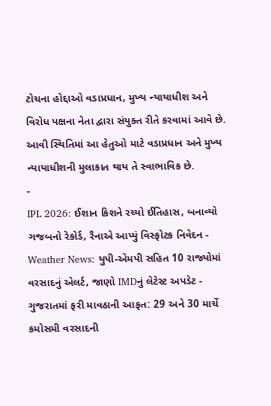ટોચના હોદ્દાઓ વડાપ્રધાન, મુખ્ય ન્યાયાધીશ અને વિરોધ પક્ષના નેતા દ્વારા સંયુક્ત રીતે કરવામાં આવે છે. આવી સ્થિતિમાં આ હેતુઓ માટે વડાપ્રધાન અને મુખ્ય ન્યાયાધીશની મુલાકાત થાય તે સ્વાભાવિક છે.
-
IPL 2026: ઈશાન કિશને રચ્યો ઈતિહાસ, બનાવ્યો ગજબનો રેકોર્ડ, રૈનાએ આપ્યું વિસ્ફોટક નિવેદન -
Weather News: યુપી-એમપી સહિત 10 રાજ્યોમાં વરસાદનું એલર્ટ, જાણો IMDનું લેટેસ્ટ અપડેટ -
ગુજરાતમાં ફરી માવઠાની આફત: 29 અને 30 માર્ચે કમોસમી વરસાદની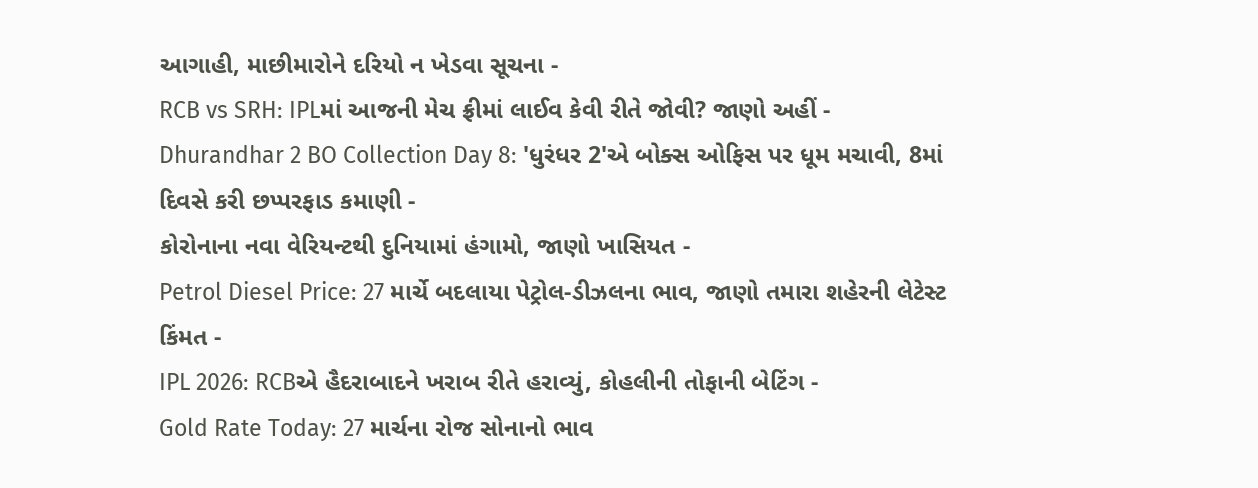આગાહી, માછીમારોને દરિયો ન ખેડવા સૂચના -
RCB vs SRH: IPLમાં આજની મેચ ફ્રીમાં લાઈવ કેવી રીતે જોવી? જાણો અહીં -
Dhurandhar 2 BO Collection Day 8: 'ધુરંધર 2'એ બોક્સ ઓફિસ પર ધૂમ મચાવી, 8માં દિવસે કરી છપ્પરફાડ કમાણી -
કોરોનાના નવા વેરિયન્ટથી દુનિયામાં હંગામો, જાણો ખાસિયત -
Petrol Diesel Price: 27 માર્ચે બદલાયા પેટ્રોલ-ડીઝલના ભાવ, જાણો તમારા શહેરની લેટેસ્ટ કિંમત -
IPL 2026: RCBએ હૈદરાબાદને ખરાબ રીતે હરાવ્યું, કોહલીની તોફાની બેટિંગ -
Gold Rate Today: 27 માર્ચના રોજ સોનાનો ભાવ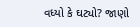વધ્યો કે ઘટ્યો? જાણો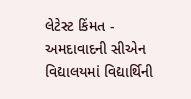લેટેસ્ટ કિંમત -
અમદાવાદની સીએન વિદ્યાલયમાં વિદ્યાર્થિની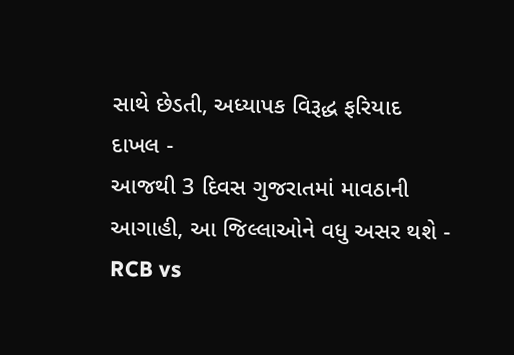સાથે છેડતી, અધ્યાપક વિરૂદ્ધ ફરિયાદ દાખલ -
આજથી 3 દિવસ ગુજરાતમાં માવઠાની આગાહી, આ જિલ્લાઓને વધુ અસર થશે -
RCB vs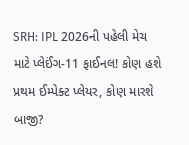SRH: IPL 2026ની પહેલી મેચ માટે પ્લેઈંગ-11 ફાઈનલ! કોણ હશે પ્રથમ ઈમ્પેક્ટ પ્લેયર, કોણ મારશે બાજી?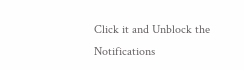Click it and Unblock the Notifications